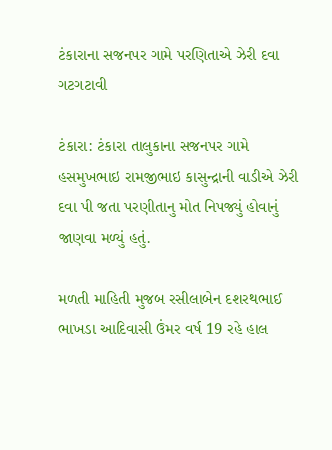ટંકારાના સજનપર ગામે પરણિતાએ ઝેરી દવા ગટગટાવી

ટંકારા: ટંકારા તાલુકાના સજનપર ગામે હસમુખભાઇ રામજીભાઇ કાસુન્દ્રાની વાડીએ ઝેરી દવા પી જતા પરણીતાનુ મોત નિપજ્યું હોવાનું જાણવા મળ્યું હતું.

મળતી માહિતી મુજબ રસીલાબેન દશરથભાઈ ભાખડા આદિવાસી ઉંમર વર્ષ 19 રહે હાલ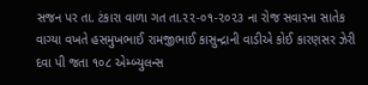સજન પર તા. ટંકારા વાળા ગત તા.૨૨-૦૧-૨૦૨૩ ના રોજ સવારના સાતેક વાગ્યા વખતે હસમુખભાઈ રામજીભાઈ કાસુન્દ્રાની વાડીએ કોઈ કારણસર ઝેરી દવા પી જતા ૧૦૮ એમ્બ્યુલન્સ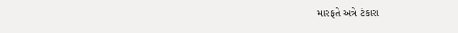મારફતે અત્રે ટંકારા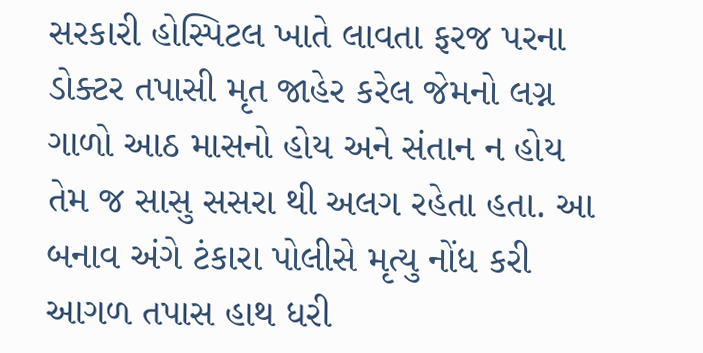સરકારી હોસ્પિટલ ખાતે લાવતા ફરજ પરના ડોક્ટર તપાસી મૃત જાહેર કરેલ જેમનો લગ્ન ગાળો આઠ માસનો હોય અને સંતાન ન હોય તેમ જ સાસુ સસરા થી અલગ રહેતા હતા. આ બનાવ અંગે ટંકારા પોલીસે મૃત્યુ નોંધ કરી આગળ તપાસ હાથ ધરી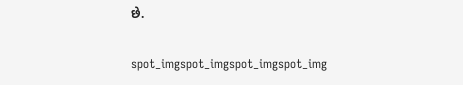છે.

spot_imgspot_imgspot_imgspot_img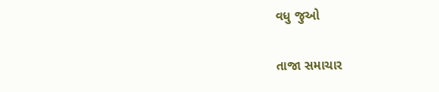વધુ જુઓ

તાજા સમાચાર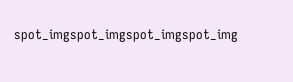spot_imgspot_imgspot_imgspot_img